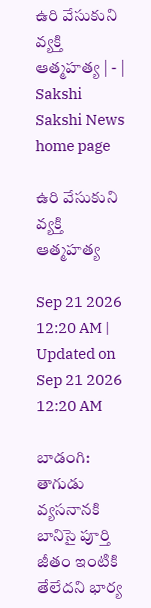ఉరి వేసుకుని వ్యక్తి ఆత్మహత్య | - | Sakshi
Sakshi News home page

ఉరి వేసుకుని వ్యక్తి ఆత్మహత్య

Sep 21 2026 12:20 AM | Updated on Sep 21 2026 12:20 AM

బాడంగి: తాగుడు వ్యసనానకి బానిసై పూర్తి జీతం ఇంటికి తేలేదని భార్య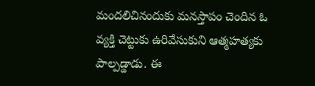మందలిచినందుకు మనస్తాపం చెందిన ఓ వ్యక్తి చెట్టుకు ఉరివేసుకుని ఆత్మహత్యకు పాల్పడ్డాడు. ఈ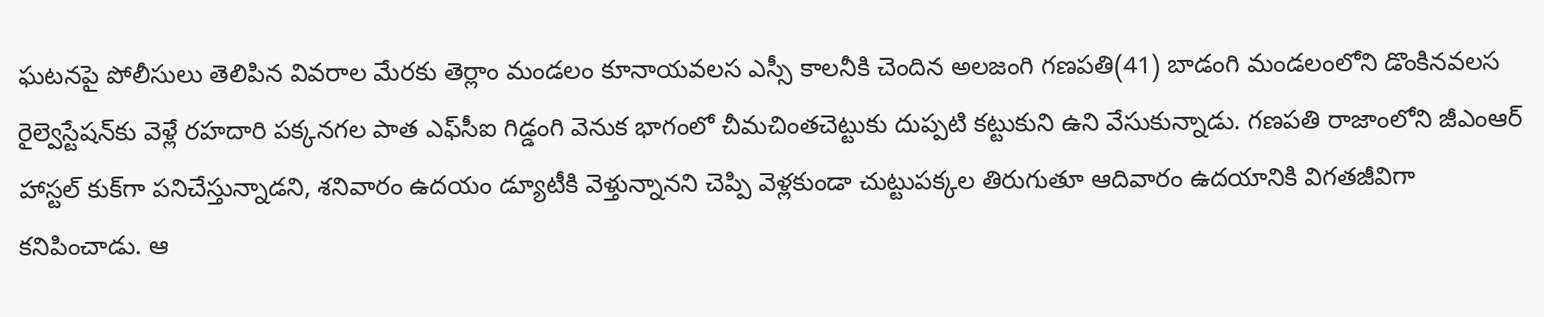ఘటనపై పోలీసులు తెలిపిన వివరాల మేరకు తెర్లాం మండలం కూనాయవలస ఎస్సీ కాలనీకి చెందిన అలజంగి గణపతి(41) బాడంగి మండలంలోని డొంకినవలస రైల్వెస్టేషన్‌కు వెళ్లే రహదారి పక్కనగల పాత ఎఫ్‌సీఐ గిడ్డంగి వెనుక భాగంలో చీమచింతచెట్టుకు దుప్పటి కట్టుకుని ఉని వేసుకున్నాడు. గణపతి రాజాంలోని జీఎంఆర్‌ హాస్టల్‌ కుక్‌గా పనిచేస్తున్నాడని, శనివారం ఉదయం డ్యూటీకి వెళ్తున్నానని చెప్పి వెళ్లకుండా చుట్టుపక్కల తిరుగుతూ ఆదివారం ఉదయానికి విగతజీవిగా కనిపించాడు. ఆ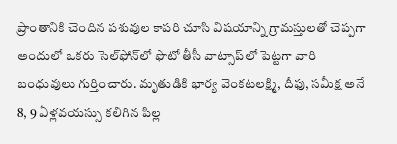ప్రాంతానికి చెందిన పశువుల కాపరి చూసి విషయాన్ని గ్రామస్తులతో చెప్పగా అందులో ఒకరు సెల్‌ఫోన్‌లో ఫొటో తీసీ వాట్సాప్‌లో పెట్టగా వారి బంధువులు గుర్తించారు. మృతుడికి భార్య వెంకటలక్ష్మి, దీఫు, సమీక్ష అనే 8, 9 ఏళ్లవయస్సు కలిగిన పిల్ల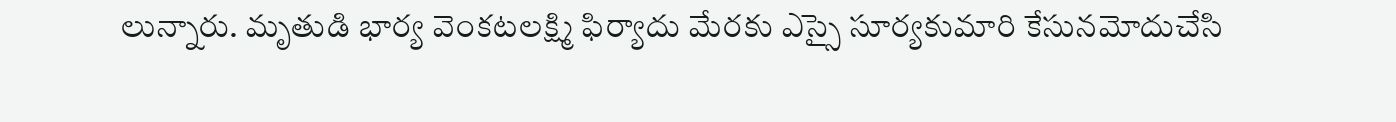లున్నారు. మృతుడి భార్య వెంకటలక్ష్మి ఫిర్యాదు మేరకు ఎస్సై సూర్యకుమారి కేసునమోదుచేసి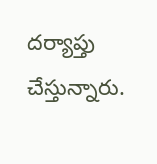దర్యాప్తు చేస్తున్నారు.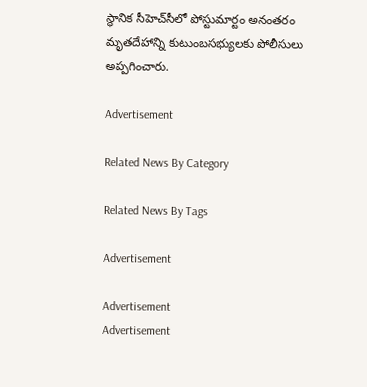స్థానిక సీహెచ్‌సీలో పోస్టుమార్టం అనంతరం మృతదేహాన్ని కుటుంబసభ్యులకు పోలీసులు అప్పగించారు.

Advertisement

Related News By Category

Related News By Tags

Advertisement

Advertisement
Advertisement